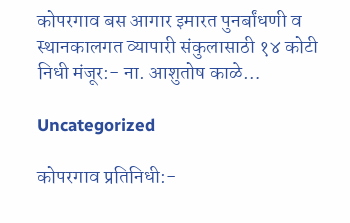कोपरगाव बस आगार इमारत पुनर्बांधणी व स्थानकालगत व्यापारी संकुलासाठी १४ कोटी निधी मंजूर:- ना. आशुतोष काळे…

Uncategorized

कोपरगाव प्रतिनिधी:-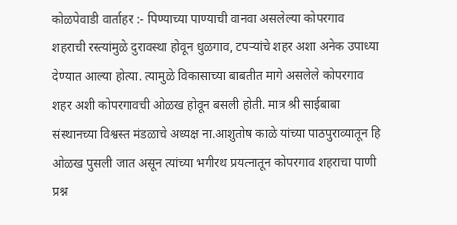कोळपेवाडी वार्ताहर :- पिण्याच्या पाण्याची वानवा असलेल्या कोपरगाव शहराची रस्त्यांमुळे दुरावस्था होवून धुळगाव, टपऱ्यांचे शहर अशा अनेक उपाध्या देण्यात आल्या होत्या. त्यामुळे विकासाच्या बाबतीत मागे असलेले कोपरगाव शहर अशी कोपरगावची ओळख होवून बसली होती. मात्र श्री साईबाबा संस्थानच्या विश्वस्त मंडळाचे अध्यक्ष ना.आशुतोष काळे यांच्या पाठपुराव्यातून हि ओळख पुसली जात असून त्यांच्या भगीरथ प्रयत्नातून कोपरगाव शहराचा पाणी प्रश्न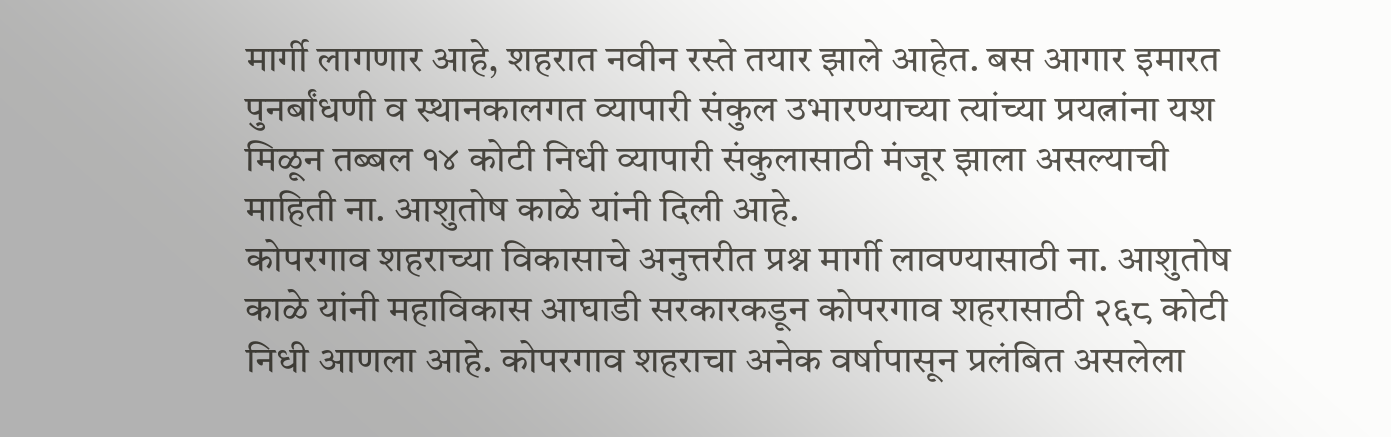मार्गी लागणार आहे, शहरात नवीन रस्ते तयार झाले आहेत. बस आगार इमारत पुनर्बांधणी व स्थानकालगत व्यापारी संकुल उभारण्याच्या त्यांच्या प्रयत्नांना यश मिळून तब्बल १४ कोटी निधी व्यापारी संकुलासाठी मंजूर झाला असल्याची माहिती ना. आशुतोष काळे यांनी दिली आहे.
कोपरगाव शहराच्या विकासाचे अनुत्तरीत प्रश्न मार्गी लावण्यासाठी ना. आशुतोष काळे यांनी महाविकास आघाडी सरकारकडून कोपरगाव शहरासाठी २६८ कोटी निधी आणला आहे. कोपरगाव शहराचा अनेक वर्षापासून प्रलंबित असलेला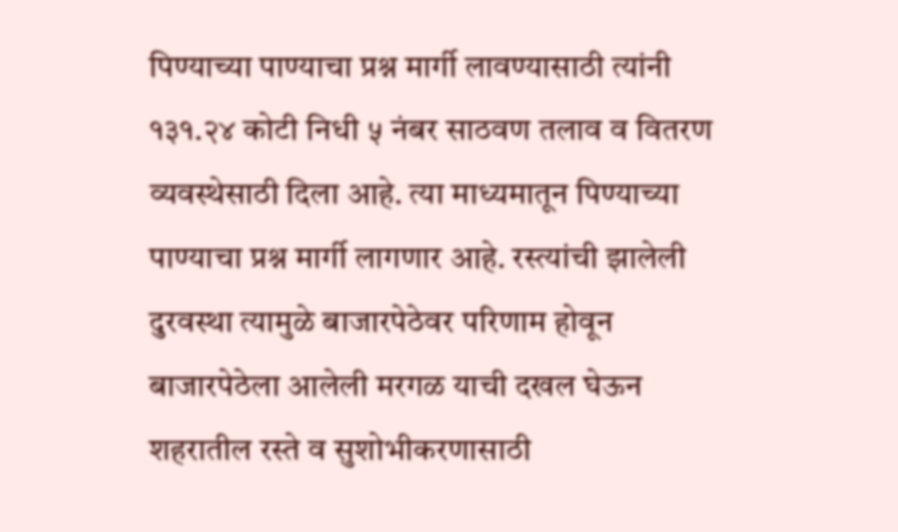पिण्याच्या पाण्याचा प्रश्न मार्गी लावण्यासाठी त्यांनी १३१.२४ कोटी निधी ५ नंबर साठवण तलाव व वितरण व्यवस्थेसाठी दिला आहे. त्या माध्यमातून पिण्याच्या पाण्याचा प्रश्न मार्गी लागणार आहे. रस्त्यांची झालेली दुरवस्था त्यामुळे बाजारपेठेवर परिणाम होवून बाजारपेठेला आलेली मरगळ याची दखल घेऊन शहरातील रस्ते व सुशोभीकरणासाठी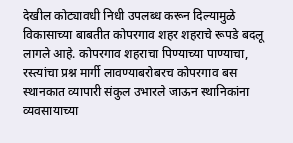देखील कोट्यावधी निधी उपलब्ध करून दिल्यामुळे विकासाच्या बाबतीत कोपरगाव शहर शहराचे रूपडे बदलू लागले आहे. कोपरगाव शहराचा पिण्याच्या पाण्याचा, रस्त्यांचा प्रश्न मार्गी लावण्याबरोबरच कोपरगाव बस स्थानकात व्यापारी संकुल उभारले जाऊन स्थानिकांना व्यवसायाच्या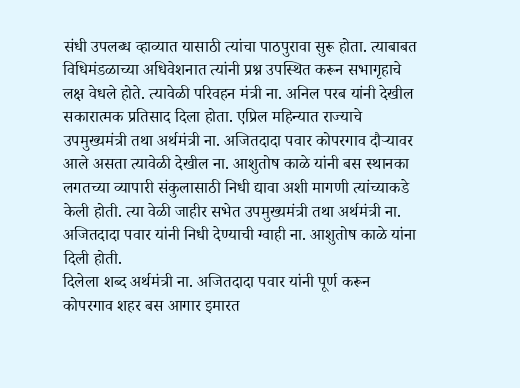संधी उपलब्ध व्हाव्यात यासाठी त्यांचा पाठपुरावा सुरू होता. त्याबाबत विधिमंडळाच्या अधिवेशनात त्यांनी प्रश्न उपस्थित करून सभागृहाचे लक्ष वेधले होते. त्यावेळी परिवहन मंत्री ना. अनिल परब यांनी देखील सकारात्मक प्रतिसाद दिला होता. एप्रिल महिन्यात राज्याचे उपमुख्यमंत्री तथा अर्थमंत्री ना. अजितदादा पवार कोपरगाव दौऱ्यावर आले असता त्यावेळी देखील ना. आशुतोष काळे यांनी बस स्थानका लगतच्या व्यापारी संकुलासाठी निधी द्यावा अशी मागणी त्यांच्याकडे केली होती. त्या वेळी जाहीर सभेत उपमुख्यमंत्री तथा अर्थमंत्री ना. अजितदादा पवार यांनी निधी देण्याची ग्वाही ना. आशुतोष काळे यांना दिली होती.
दिलेला शब्द अर्थमंत्री ना. अजितदादा पवार यांनी पूर्ण करून कोपरगाव शहर बस आगार इमारत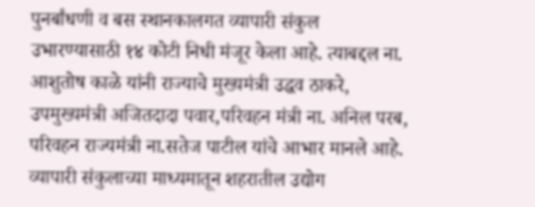पुनर्बांधणी व बस स्थानकालगत व्यापारी संकुल उभारण्यासाठी १४ कोटी निधी मंजूर केला आहे. त्याबद्दल ना. आशुतोष काळे यांनी राज्याचे मुख्यमंत्री उद्धव ठाकरे, उपमुख्यमंत्री अजितदादा पवार,परिवहन मंत्री ना. अनिल परब, परिवहन राज्यमंत्री ना.सतेज पाटील यांचे आभार मानले आहे. व्यापारी संकुलाच्या माध्यमातून शहरातील उद्योग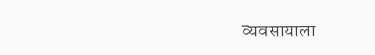व्यवसायाला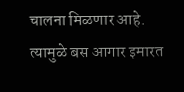चालना मिळणार आहे. त्यामुळे बस आगार इमारत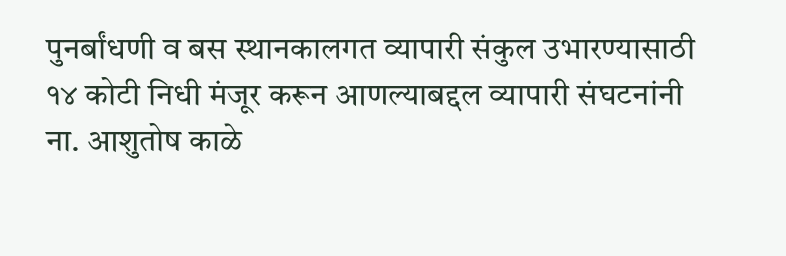पुनर्बांधणी व बस स्थानकालगत व्यापारी संकुल उभारण्यासाठी १४ कोटी निधी मंजूर करून आणल्याबद्दल व्यापारी संघटनांनी ना. आशुतोष काळे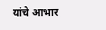यांचे आभार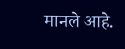मानले आहे.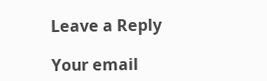Leave a Reply

Your email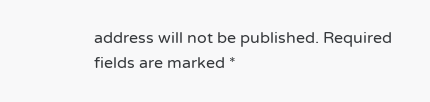address will not be published. Required fields are marked *